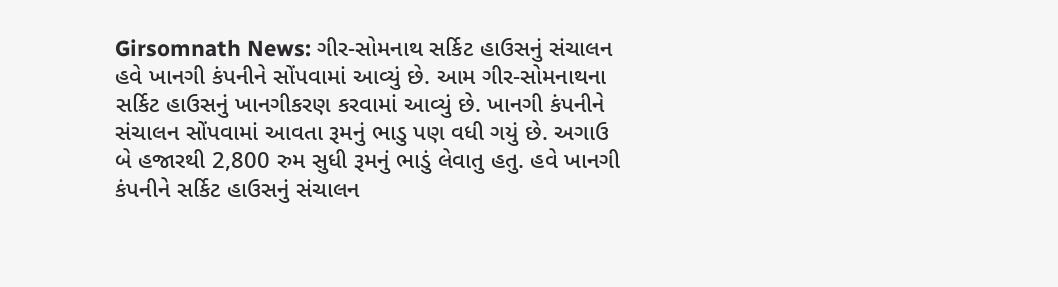Girsomnath News: ગીર-સોમનાથ સર્કિટ હાઉસનું સંચાલન હવે ખાનગી કંપનીને સોંપવામાં આવ્યું છે. આમ ગીર-સોમનાથના સર્કિટ હાઉસનું ખાનગીકરણ કરવામાં આવ્યું છે. ખાનગી કંપનીને સંચાલન સોંપવામાં આવતા રૂમનું ભાડુ પણ વધી ગયું છે. અગાઉ બે હજારથી 2,800 રુમ સુધી રૂમનું ભાડું લેવાતુ હતુ. હવે ખાનગી કંપનીને સર્કિટ હાઉસનું સંચાલન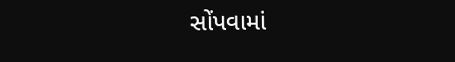સોંપવામાં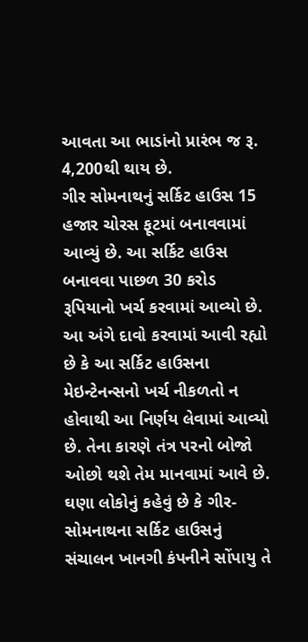આવતા આ ભાડાંનો પ્રારંભ જ રૂ. 4,200થી થાય છે.
ગીર સોમનાથનું સર્કિટ હાઉસ 15 હજાર ચોરસ ફૂટમાં બનાવવામાં આવ્યું છે. આ સર્કિટ હાઉસ બનાવવા પાછળ 30 કરોડ રૂપિયાનો ખર્ચ કરવામાં આવ્યો છે. આ અંગે દાવો કરવામાં આવી રહ્યો છે કે આ સર્કિટ હાઉસના મેઇન્ટેનન્સનો ખર્ચ નીકળતો ન હોવાથી આ નિર્ણય લેવામાં આવ્યો છે. તેના કારણે તંત્ર પરનો બોજો ઓછો થશે તેમ માનવામાં આવે છે.
ઘણા લોકોનું કહેવું છે કે ગીર-સોમનાથના સર્કિટ હાઉસનું સંચાલન ખાનગી કંપનીને સોંપાયુ તે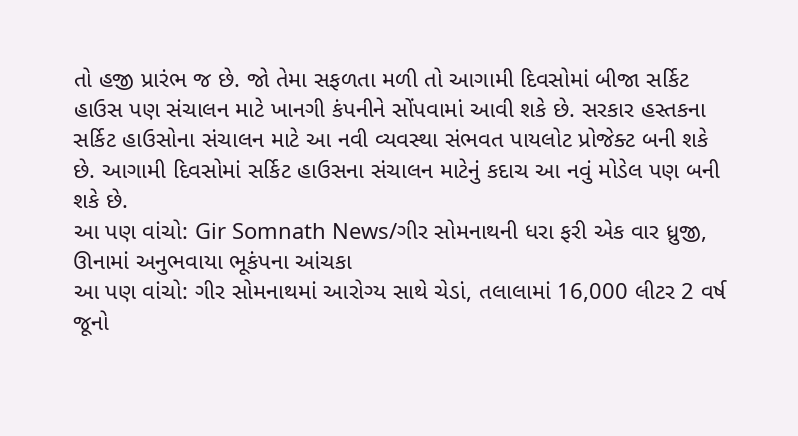તો હજી પ્રારંભ જ છે. જો તેમા સફળતા મળી તો આગામી દિવસોમાં બીજા સર્કિટ હાઉસ પણ સંચાલન માટે ખાનગી કંપનીને સોંપવામાં આવી શકે છે. સરકાર હસ્તકના સર્કિટ હાઉસોના સંચાલન માટે આ નવી વ્યવસ્થા સંભવત પાયલોટ પ્રોજેક્ટ બની શકે છે. આગામી દિવસોમાં સર્કિટ હાઉસના સંચાલન માટેનું કદાચ આ નવું મોડેલ પણ બની શકે છે.
આ પણ વાંચો: Gir Somnath News/ગીર સોમનાથની ધરા ફરી એક વાર ધ્રુજી, ઊનામાં અનુભવાયા ભૂકંપના આંચકા
આ પણ વાંચો: ગીર સોમનાથમાં આરોગ્ય સાથે ચેડાં, તલાલામાં 16,000 લીટર 2 વર્ષ જૂનો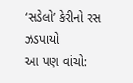‘સડેલો’ કેરીનો રસ ઝડપાયો
આ પણ વાંચો: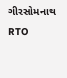ગીરસોમનાથ RTO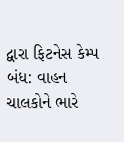દ્વારા ફિટનેસ કેમ્પ બંધ: વાહન ચાલકોને ભારે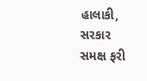હાલાકી, સરકાર સમક્ષ ફરી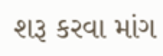શરૂ કરવા માંગ